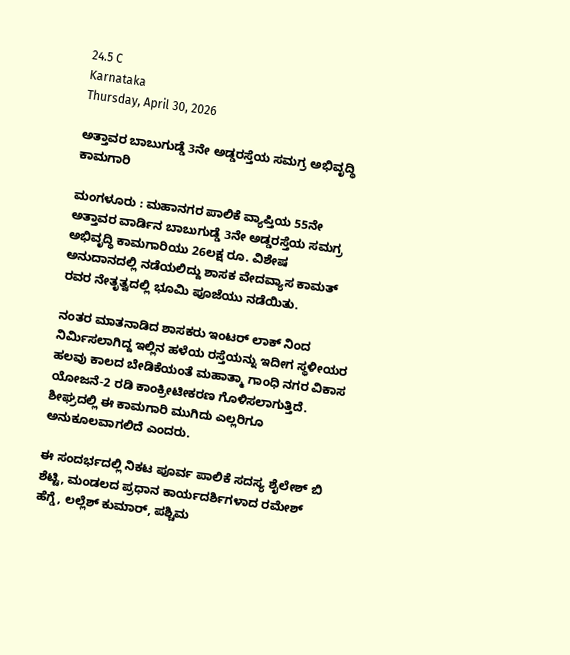24.5 C
Karnataka
Thursday, April 30, 2026

ಅತ್ತಾವರ ಬಾಬುಗುಡ್ಡೆ 3ನೇ ಅಡ್ಡರಸ್ತೆಯ ಸಮಗ್ರ ಅಭಿವೃದ್ಧಿ ಕಾಮಗಾರಿ

ಮಂಗಳೂರು : ಮಹಾನಗರ ಪಾಲಿಕೆ ವ್ಯಾಪ್ತಿಯ 55ನೇ ಅತ್ತಾವರ ವಾರ್ಡಿನ ಬಾಬುಗುಡ್ಡೆ 3ನೇ ಅಡ್ಡರಸ್ತೆಯ ಸಮಗ್ರ ಅಭಿವೃದ್ಧಿ ಕಾಮಗಾರಿಯು 26ಲಕ್ಷ ರೂ. ವಿಶೇಷ ಅನುದಾನದಲ್ಲಿ ನಡೆಯಲಿದ್ದು ಶಾಸಕ ವೇದವ್ಯಾಸ ಕಾಮತ್ ರವರ ನೇತೃತ್ವದಲ್ಲಿ ಭೂಮಿ ಪೂಜೆಯು ನಡೆಯಿತು.

ನಂತರ ಮಾತನಾಡಿದ ಶಾಸಕರು ಇಂಟರ್ ಲಾಕ್ ನಿಂದ ನಿರ್ಮಿಸಲಾಗಿದ್ದ ಇಲ್ಲಿನ ಹಳೆಯ ರಸ್ತೆಯನ್ನು ಇದೀಗ ಸ್ಥಳೀಯರ ಹಲವು ಕಾಲದ ಬೇಡಿಕೆಯಂತೆ ಮಹಾತ್ಮಾ ಗಾಂಧಿ ನಗರ ವಿಕಾಸ ಯೋಜನೆ-2 ರಡಿ ಕಾಂಕ್ರೀಟೀಕರಣ ಗೊಳಿಸಲಾಗುತ್ತಿದೆ. ಶೀಘ್ರದಲ್ಲಿ ಈ ಕಾಮಗಾರಿ ಮುಗಿದು ಎಲ್ಲರಿಗೂ ಅನುಕೂಲವಾಗಲಿದೆ ಎಂದರು.

ಈ ಸಂದರ್ಭದಲ್ಲಿ ನಿಕಟ ಪೂರ್ವ ಪಾಲಿಕೆ ಸದಸ್ಯ ಶೈಲೇಶ್ ಬಿ ಶೆಟ್ಟಿ, ಮಂಡಲದ ಪ್ರಧಾನ ಕಾರ್ಯದರ್ಶಿಗಳಾದ ರಮೇಶ್ ಹೆಗ್ಡೆ, ಲಲ್ಲೆಶ್ ಕುಮಾರ್, ಪಶ್ಚಿಮ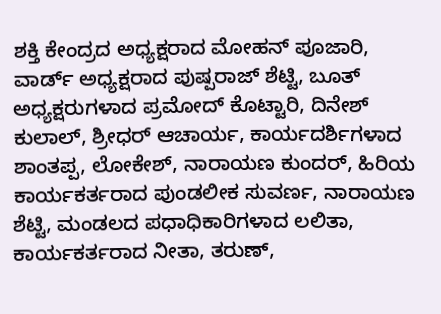ಶಕ್ತಿ ಕೇಂದ್ರದ ಅಧ್ಯಕ್ಷರಾದ ಮೋಹನ್ ಪೂಜಾರಿ, ವಾರ್ಡ್ ಅಧ್ಯಕ್ಷರಾದ ಪುಷ್ಪರಾಜ್ ಶೆಟ್ಟಿ, ಬೂತ್ ಅಧ್ಯಕ್ಷರುಗಳಾದ ಪ್ರಮೋದ್ ಕೊಟ್ಟಾರಿ, ದಿನೇಶ್ ಕುಲಾಲ್, ಶ್ರೀಧರ್ ಆಚಾರ್ಯ, ಕಾರ್ಯದರ್ಶಿಗಳಾದ ಶಾಂತಪ್ಪ, ಲೋಕೇಶ್, ನಾರಾಯಣ ಕುಂದರ್, ಹಿರಿಯ ಕಾರ್ಯಕರ್ತರಾದ ಪುಂಡಲೀಕ ಸುವರ್ಣ, ನಾರಾಯಣ ಶೆಟ್ಟಿ, ಮಂಡಲದ ಪಧಾಧಿಕಾರಿಗಳಾದ ಲಲಿತಾ, ಕಾರ್ಯಕರ್ತರಾದ ನೀತಾ, ತರುಣ್,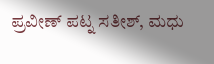ಪ್ರವೀಣ್ ಪಟ್ನ ಸತೀಶ್, ಮಧು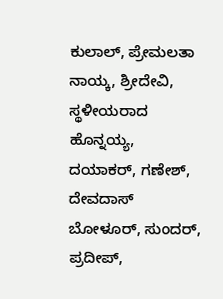ಕುಲಾಲ್, ಪ್ರೇಮಲತಾ ನಾಯ್ಕ, ಶ್ರೀದೇವಿ, ಸ್ಥಳೀಯರಾದ ಹೊನ್ನಯ್ಯ, ದಯಾಕರ್, ಗಣೇಶ್, ದೇವದಾಸ್ ಬೋಳೂರ್, ಸುಂದರ್, ಪ್ರದೀಪ್,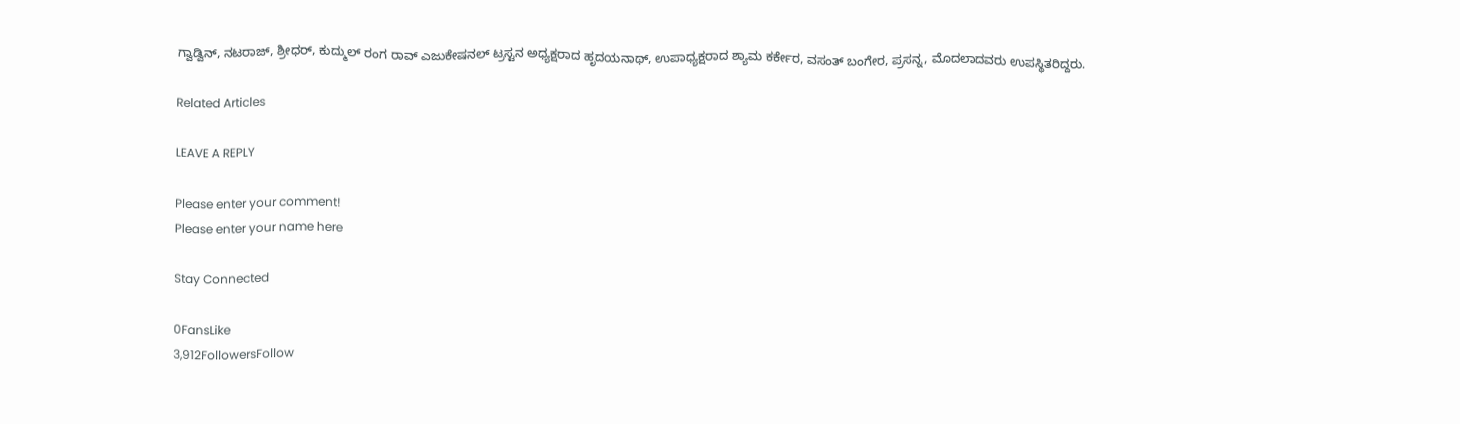ಗ್ವಾಡ್ವಿನ್, ನಟರಾಜ್, ಶ್ರೀಧರ್, ಕುದ್ಮುಲ್ ರಂಗ ರಾವ್ ಎಜುಕೇಷನಲ್ ಟ್ರಸ್ಟನ ಅಧ್ಯಕ್ಷರಾದ ಹೃದಯನಾಥ್, ಉಪಾಧ್ಯಕ್ಷರಾದ ಶ್ಯಾಮ ಕರ್ಕೇರ, ವಸಂತ್ ಬಂಗೇರ, ಪ್ರಸನ್ನ, ಮೊದಲಾದವರು ಉಪಸ್ಥಿತರಿದ್ದರು.

Related Articles

LEAVE A REPLY

Please enter your comment!
Please enter your name here

Stay Connected

0FansLike
3,912FollowersFollow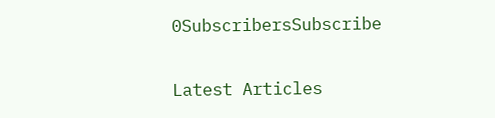0SubscribersSubscribe

Latest Articles